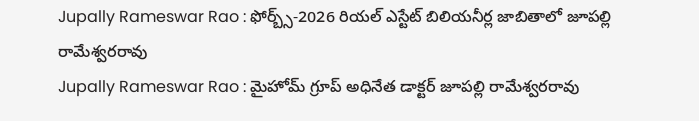Jupally Rameswar Rao : ఫోర్బ్స్-2026 రియల్ ఎస్టేట్ బిలియనీర్ల జాబితాలో జూపల్లి రామేశ్వరరావు
Jupally Rameswar Rao : మైహోమ్ గ్రూప్ అధినేత డాక్టర్ జూపల్లి రామేశ్వరరావు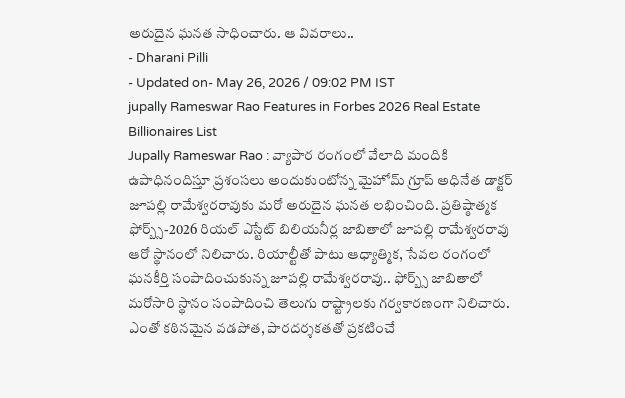అరుదైన ఘనత సాధించారు. ఆ వివరాలు..
- Dharani Pilli
- Updated on- May 26, 2026 / 09:02 PM IST
jupally Rameswar Rao Features in Forbes 2026 Real Estate Billionaires List
Jupally Rameswar Rao : వ్యాపార రంగంలో వేలాది మందికి ఉపాధినందిస్తూ ప్రశంసలు అందుకుంటోన్న మైహోమ్ గ్రూప్ అధినేత డాక్టర్ జూపల్లి రామేశ్వరరావుకు మరో అరుదైన ఘనత లభించింది. ప్రతిష్ఠాత్మక ఫోర్బ్స్-2026 రియల్ ఎస్టేట్ బిలియనీర్ల జాబితాలో జూపల్లి రామేశ్వరరావు ఆరో స్థానంలో నిలిచారు. రియాల్టీతో పాటు ఆధ్యాత్మిక, సేవల రంగంలో ఘనకీర్తి సంపాదించుకున్న జూపల్లి రామేశ్వరరావు.. ఫోర్బ్స్ జాబితాలో మరోసారి స్థానం సంపాదించి తెలుగు రాష్ట్రాలకు గర్వకారణంగా నిలిచారు.
ఎంతో కఠినమైన వడపోత, పారదర్శకతతో ప్రకటించే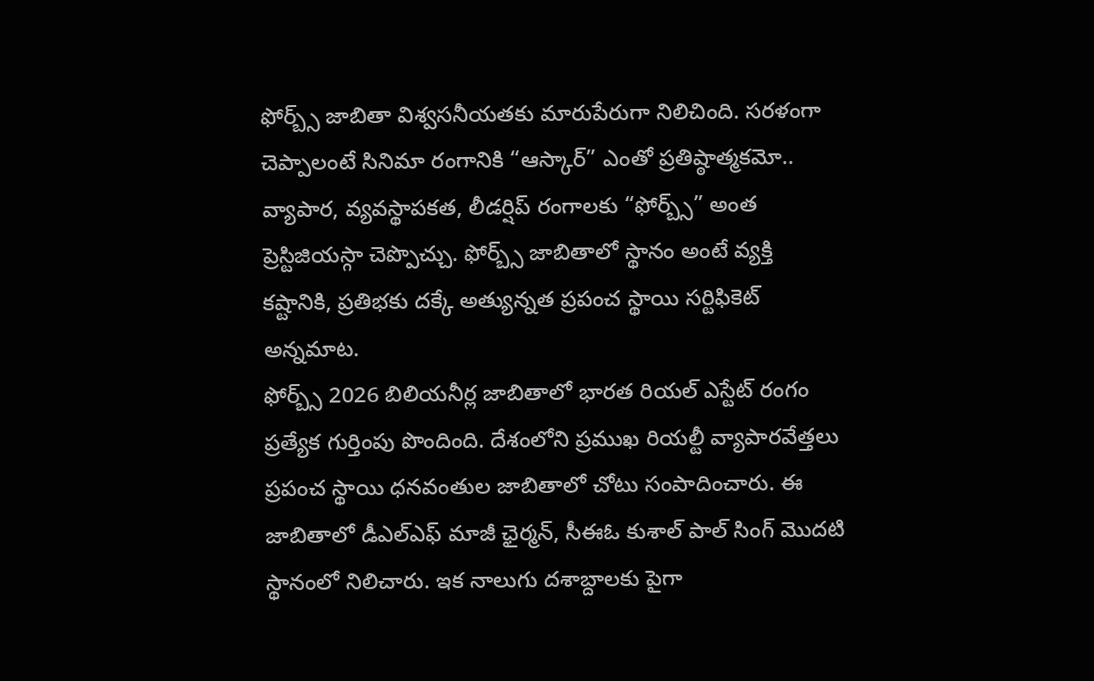ఫోర్బ్స్ జాబితా విశ్వసనీయతకు మారుపేరుగా నిలిచింది. సరళంగా చెప్పాలంటే సినిమా రంగానికి “ఆస్కార్” ఎంతో ప్రతిష్ఠాత్మకమో.. వ్యాపార, వ్యవస్థాపకత, లీడర్షిప్ రంగాలకు “ఫోర్బ్స్” అంత ప్రెస్టిజియస్గా చెప్పొచ్చు. ఫోర్బ్స్ జాబితాలో స్థానం అంటే వ్యక్తి కష్టానికి, ప్రతిభకు దక్కే అత్యున్నత ప్రపంచ స్థాయి సర్టిఫికెట్ అన్నమాట.
ఫోర్బ్స్ 2026 బిలియనీర్ల జాబితాలో భారత రియల్ ఎస్టేట్ రంగం ప్రత్యేక గుర్తింపు పొందింది. దేశంలోని ప్రముఖ రియల్టీ వ్యాపారవేత్తలు ప్రపంచ స్థాయి ధనవంతుల జాబితాలో చోటు సంపాదించారు. ఈ జాబితాలో డీఎల్ఎఫ్ మాజీ ఛైర్మన్, సీఈఓ కుశాల్ పాల్ సింగ్ మొదటి స్థానంలో నిలిచారు. ఇక నాలుగు దశాబ్దాలకు పైగా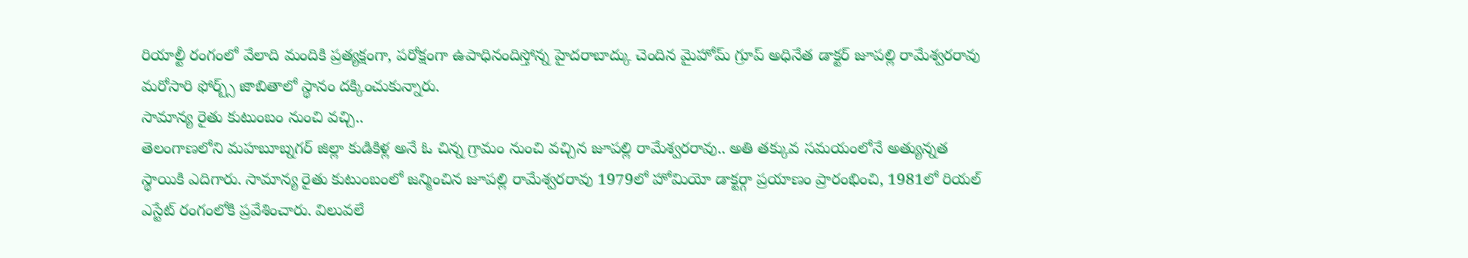రియాల్టీ రంగంలో వేలాది మందికి ప్రత్యక్షంగా, పరోక్షంగా ఉపాధినందిస్తోన్న హైదరాబాద్కు చెందిన మైహోమ్ గ్రూప్ అధినేత డాక్టర్ జూపల్లి రామేశ్వరరావు మరోసారి ఫోర్బ్స్ జాబితాలో స్థానం దక్కించుకున్నారు.
సామాన్య రైతు కుటుంబం నుంచి వచ్చి..
తెలంగాణలోని మహబూబ్నగర్ జిల్లా కుడికిళ్ల అనే ఓ చిన్న గ్రామం నుంచి వచ్చిన జూపల్లి రామేశ్వరరావు.. అతి తక్కువ సమయంలోనే అత్యున్నత స్థాయికి ఎదిగారు. సామాన్య రైతు కుటుంబంలో జన్మించిన జూపల్లి రామేశ్వరరావు 1979లో హోమియో డాక్టర్గా ప్రయాణం ప్రారంభించి, 1981లో రియల్ ఎస్టేట్ రంగంలోకి ప్రవేశించారు. విలువలే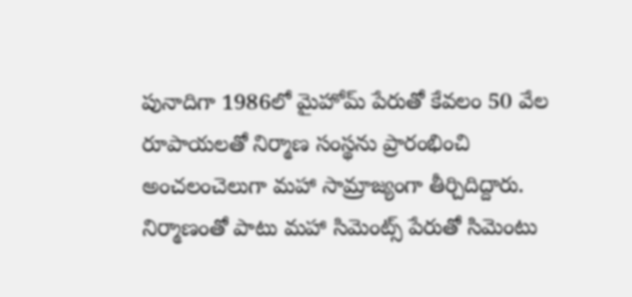పునాదిగా 1986లో మైహోమ్ పేరుతో కేవలం 50 వేల రూపాయలతో నిర్మాణ సంస్థను ప్రారంభించి అంచలంచెలుగా మహా సామ్రాజ్యంగా తీర్చిదిద్దారు. నిర్మాణంతో పాటు మహా సిమెంట్స్ పేరుతో సిమెంటు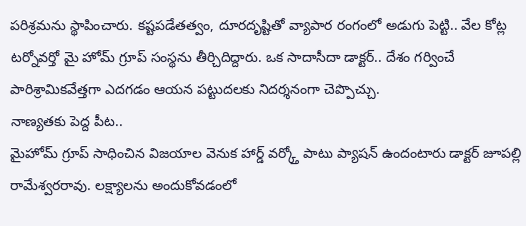పరిశ్రమను స్థాపించారు. కష్టపడేతత్వం, దూరదృష్టితో వ్యాపార రంగంలో అడుగు పెట్టి.. వేల కోట్ల టర్నోవర్తో మై హోమ్ గ్రూప్ సంస్థను తీర్చిదిద్దారు. ఒక సాదాసీదా డాక్టర్.. దేశం గర్వించే పారిశ్రామికవేత్తగా ఎదగడం ఆయన పట్టుదలకు నిదర్శనంగా చెప్పొచ్చు.
నాణ్యతకు పెద్ద పీట..
మైహోమ్ గ్రూప్ సాధించిన విజయాల వెనుక హార్డ్ వర్క్తో పాటు ప్యాషన్ ఉందంటారు డాక్టర్ జూపల్లి రామేశ్వరరావు. లక్ష్యాలను అందుకోవడంలో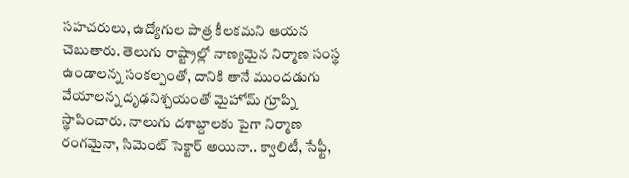సహచరులు, ఉద్యోగుల పాత్ర కీలకమని ఆయన చెబుతారు. తెలుగు రాష్ట్రాల్లో నాణ్యమైన నిర్మాణ సంస్థ ఉండాలన్న సంకల్పంతో, దానికి తానే ముందడుగు వేయాలన్న దృఢనిశ్చయంతో మైహోమ్ గ్రూప్ని స్థాపించారు. నాలుగు దశాబ్దాలకు పైగా నిర్మాణ రంగమైనా, సిమెంట్ సెక్టార్ అయినా.. క్వాలిటీ, సేఫ్టీ,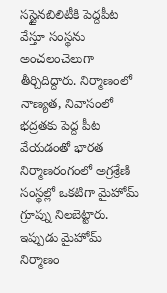సస్టైనబిలిటీకి పెద్దపీట వేస్తూ సంస్థను అంచలంచెలుగా తీర్చిదిద్దారు. నిర్మాణంలో నాణ్యత, నివాసంలో భద్రతకు పెద్ద పీట వేయడంతో భారత నిర్మాణరంగంలో అగ్రశ్రేణి సంస్థల్లో ఒకటిగా మైహోమ్ గ్రూప్ను నిలబెట్టారు.
ఇప్పుడు మైహోమ్ నిర్మాణం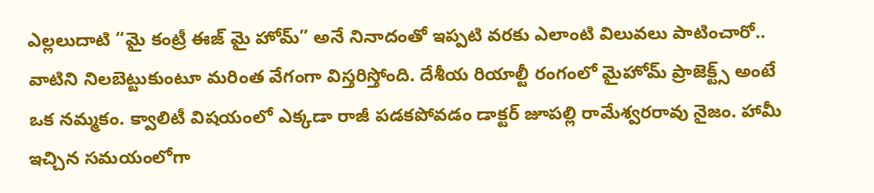ఎల్లలుదాటి “మై కంట్రీ ఈజ్ మై హోమ్” అనే నినాదంతో ఇప్పటి వరకు ఎలాంటి విలువలు పాటించారో.. వాటిని నిలబెట్టుకుంటూ మరింత వేగంగా విస్తరిస్తోంది. దేశీయ రియాల్టీ రంగంలో మైహోమ్ ప్రాజెక్ట్స్ అంటే ఒక నమ్మకం. క్వాలిటీ విషయంలో ఎక్కడా రాజీ పడకపోవడం డాక్టర్ జూపల్లి రామేశ్వరరావు నైజం. హామీ ఇచ్చిన సమయంలోగా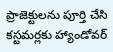ప్రాజెక్టులను పూర్తి చేసి కస్టమర్లకు హ్యాండోవర్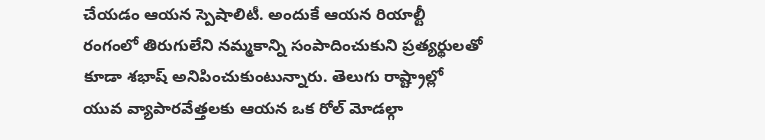చేయడం ఆయన స్పెషాలిటీ. అందుకే ఆయన రియాల్టీ రంగంలో తిరుగులేని నమ్మకాన్ని సంపాదించుకుని ప్రత్యర్థులతో కూడా శభాష్ అనిపించుకుంటున్నారు. తెలుగు రాష్ట్రాల్లో యువ వ్యాపారవేత్తలకు ఆయన ఒక రోల్ మోడల్గా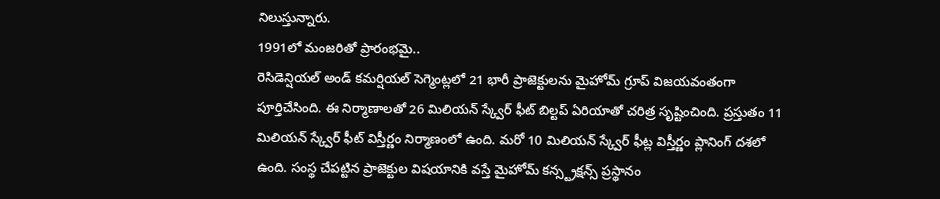నిలుస్తున్నారు.
1991లో మంజరితో ప్రారంభమై..
రెసిడెన్షియల్ అండ్ కమర్షియల్ సెగ్మెంట్లలో 21 భారీ ప్రాజెక్టులను మైహోమ్ గ్రూప్ విజయవంతంగా పూర్తిచేసింది. ఈ నిర్మాణాలతో 26 మిలియన్ స్క్వేర్ ఫీట్ బిల్టప్ ఏరియాతో చరిత్ర సృష్టించింది. ప్రస్తుతం 11 మిలియన్ స్క్వేర్ ఫీట్ విస్తీర్ణం నిర్మాణంలో ఉంది. మరో 10 మిలియన్ స్క్వేర్ ఫీట్ల విస్తీర్ణం ప్లానింగ్ దశలో ఉంది. సంస్థ చేపట్టిన ప్రాజెక్టుల విషయానికి వస్తే మైహోమ్ కన్స్ట్రక్షన్స్ ప్రస్థానం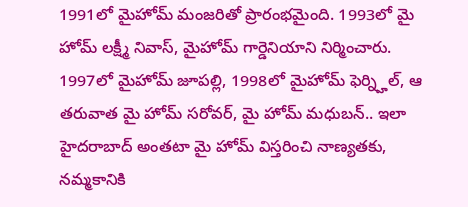1991లో మైహోమ్ మంజరితో ప్రారంభమైంది. 1993లో మై హోమ్ లక్ష్మీ నివాస్, మైహోమ్ గార్డెనియాని నిర్మించారు. 1997లో మైహోమ్ జూపల్లి, 1998లో మైహోమ్ ఫెర్న్హిల్, ఆ తరువాత మై హోమ్ సరోవర్, మై హోమ్ మధుబన్.. ఇలా హైదరాబాద్ అంతటా మై హోమ్ విస్తరించి నాణ్యతకు, నమ్మకానికి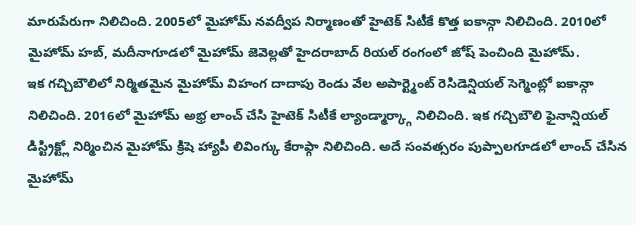మారుపేరుగా నిలిచింది. 2005లో మైహోమ్ నవద్వీప నిర్మాణంతో హైటెక్ సిటీకే కొత్త ఐకాన్గా నిలిచింది. 2010లో మైహోమ్ హబ్, మదీనాగూడలో మైహోమ్ జెవెల్లతో హైదరాబాద్ రియల్ రంగంలో జోష్ పెంచింది మైహోమ్.
ఇక గచ్చిబౌలిలో నిర్మితమైన మైహోమ్ విహంగ దాదాపు రెండు వేల అపార్ట్మెంట్ రెసిడెన్షియల్ సెగ్మెంట్లో ఐకాన్గా నిలిచింది. 2016లో మైహోమ్ అభ్ర లాంచ్ చేసి హైటెక్ సిటీకే ల్యాండ్మార్క్గా నిలిచింది. ఇక గచ్చిబౌలి ఫైనాన్షియల్ డిస్ట్రిక్ట్లో నిర్మించిన మైహోమ్ క్రిషె హ్యాపీ లివింగ్కు కేరాఫ్గా నిలిచింది. అదే సంవత్సరం పుప్పాలగూడలో లాంచ్ చేసిన మైహోమ్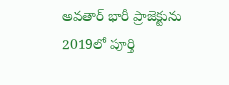అవతార్ భారీ ప్రాజెక్టును 2019లో పూర్తి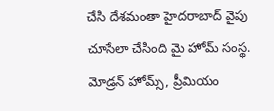చేసి దేశమంతా హైదరాబాద్ వైపు చూసేలా చేసింది మై హోమ్ సంస్థ. మోడ్రన్ హోమ్స్, ప్రీమియం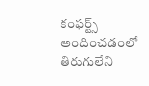కంఫర్ట్స్ అందించడంలో తిరుగులేని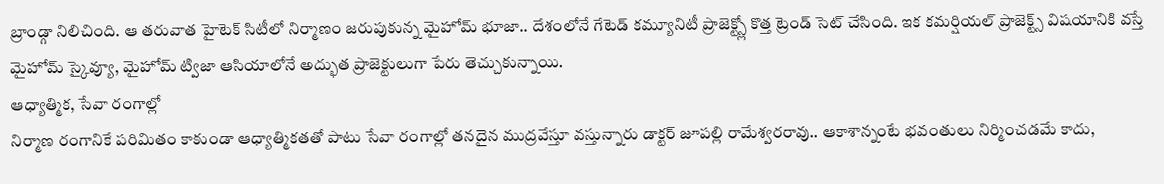బ్రాండ్గా నిలిచింది. ఆ తరువాత హైటెక్ సిటీలో నిర్మాణం జరుపుకున్న మైహోమ్ భూజా.. దేశంలోనే గేటెడ్ కమ్యూనిటీ ప్రాజెక్ట్స్లో కొత్త ట్రెండ్ సెట్ చేసింది. ఇక కమర్షియల్ ప్రాజెక్ట్స్ విషయానికి వస్తే మైహోమ్ స్కైవ్యూ, మైహోమ్ ట్విజా ఆసియాలోనే అద్భుత ప్రాజెక్టులుగా పేరు తెచ్చుకున్నాయి.
ఆధ్యాత్మిక, సేవా రంగాల్లో
నిర్మాణ రంగానికే పరిమితం కాకుండా ఆధ్యాత్మికతతో పాటు సేవా రంగాల్లో తనదైన ముద్రవేస్తూ వస్తున్నారు డాక్టర్ జూపల్లి రామేశ్వరరావు.. ఆకాశాన్నంటే భవంతులు నిర్మించడమే కాదు,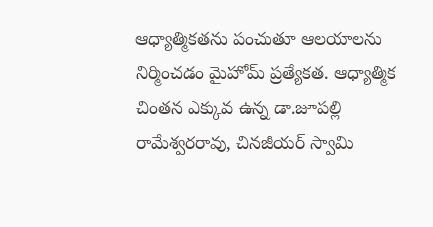ఆధ్యాత్మికతను పంచుతూ ఆలయాలను నిర్మించడం మైహోమ్ ప్రత్యేకత. ఆధ్యాత్మిక చింతన ఎక్కువ ఉన్న డా.జూపల్లి రామేశ్వరరావు, చినజీయర్ స్వామి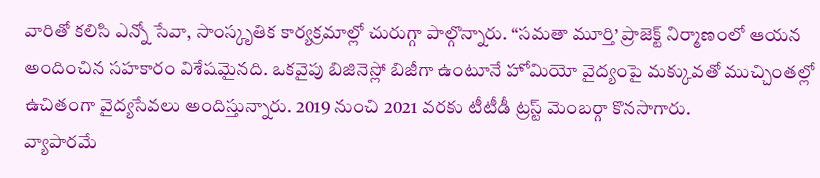వారితో కలిసి ఎన్నో సేవా, సాంస్కృతిక కార్యక్రమాల్లో చురుగ్గా పాల్గొన్నారు. “సమతా మూర్తి’ ప్రాజెక్ట్ నిర్మాణంలో ఆయన అందించిన సహకారం విశేషమైనది. ఒకవైపు బిజినెస్లో బిజీగా ఉంటూనే హోమియో వైద్యంపై మక్కువతో ముచ్చింతల్లో ఉచితంగా వైద్యసేవలు అందిస్తున్నారు. 2019 నుంచి 2021 వరకు టీటీడీ ట్రస్ట్ మెంబర్గా కొనసాగారు.
వ్యాపారమే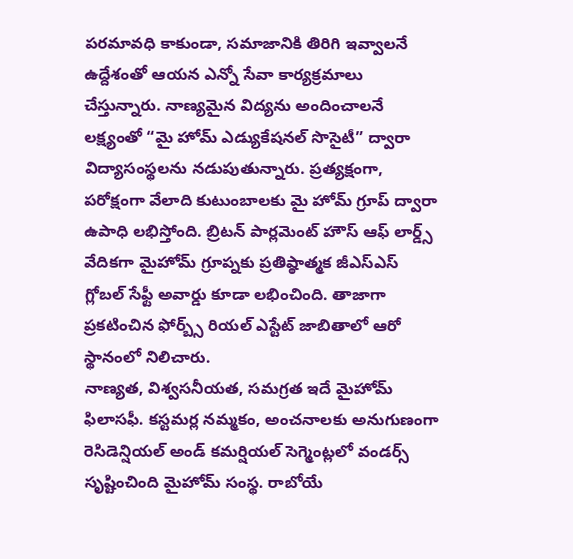పరమావధి కాకుండా, సమాజానికి తిరిగి ఇవ్వాలనే ఉద్దేశంతో ఆయన ఎన్నో సేవా కార్యక్రమాలు చేస్తున్నారు. నాణ్యమైన విద్యను అందించాలనే లక్ష్యంతో “మై హోమ్ ఎడ్యుకేషనల్ సొసైటీ” ద్వారా విద్యాసంస్థలను నడుపుతున్నారు. ప్రత్యక్షంగా, పరోక్షంగా వేలాది కుటుంబాలకు మై హోమ్ గ్రూప్ ద్వారా ఉపాధి లభిస్తోంది. బ్రిటన్ పార్లమెంట్ హౌస్ ఆఫ్ లార్డ్స్ వేదికగా మైహోమ్ గ్రూప్నకు ప్రతిష్ఠాత్మక జీఎస్ఎస్ గ్లోబల్ సేఫ్టీ అవార్డు కూడా లభించింది. తాజాగా ప్రకటించిన ఫోర్బ్స్ రియల్ ఎస్టేట్ జాబితాలో ఆరో స్థానంలో నిలిచారు.
నాణ్యత, విశ్వసనీయత, సమగ్రత ఇదే మైహోమ్ ఫిలాసఫీ. కస్టమర్ల నమ్మకం, అంచనాలకు అనుగుణంగా రెసిడెన్షియల్ అండ్ కమర్షియల్ సెగ్మెంట్లలో వండర్స్ సృష్టించింది మైహోమ్ సంస్థ. రాబోయే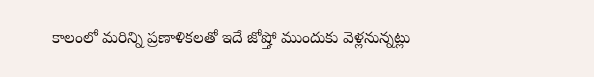కాలంలో మరిన్ని ప్రణాళికలతో ఇదే జోష్తో ముందుకు వెళ్లనున్నట్లు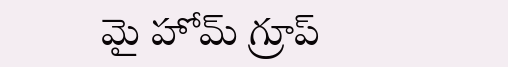మై హోమ్ గ్రూప్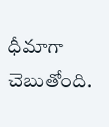ధీమాగా చెబుతోంది.